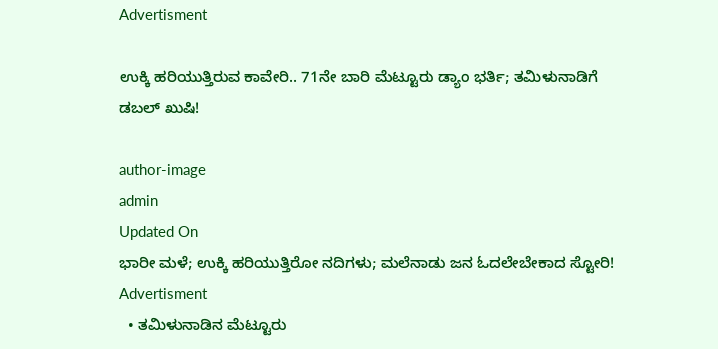Advertisment

ಉಕ್ಕಿ ಹರಿಯುತ್ತಿರುವ ಕಾವೇರಿ.. 71ನೇ ಬಾರಿ ಮೆಟ್ಟೂರು ಡ್ಯಾಂ ಭರ್ತಿ; ತಮಿಳುನಾಡಿಗೆ ಡಬಲ್ ಖುಷಿ!

author-image
admin
Updated On
ಭಾರೀ ಮಳೆ; ಉಕ್ಕಿ ಹರಿಯುತ್ತಿರೋ ನದಿಗಳು; ಮಲೆನಾಡು ಜನ ಓದಲೇಬೇಕಾದ ಸ್ಟೋರಿ!
Advertisment
  • ತಮಿಳುನಾಡಿನ ಮೆಟ್ಟೂರು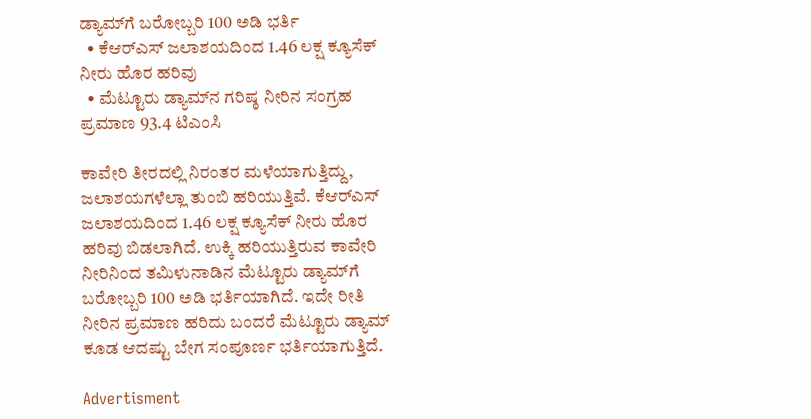ಡ್ಯಾಮ್‌ಗೆ ಬರೋಬ್ಬರಿ 100 ಅಡಿ ಭರ್ತಿ
  • ಕೆಆರ್‌ಎಸ್ ಜಲಾಶಯದಿಂದ 1.46 ಲಕ್ಷ ಕ್ಯೂಸೆಕ್ ನೀರು ಹೊರ ಹರಿವು
  • ಮೆಟ್ಟೂರು ಡ್ಯಾಮ್‌ನ ಗರಿಷ್ಠ ನೀರಿನ ಸಂಗ್ರಹ ಪ್ರಮಾಣ 93.4 ಟಿಎಂಸಿ

ಕಾವೇರಿ ತೀರದಲ್ಲಿ ನಿರಂತರ ಮಳೆಯಾಗುತ್ತಿದ್ದು, ಜಲಾಶಯಗಳೆಲ್ಲಾ ತುಂಬಿ ಹರಿಯುತ್ತಿವೆ. ಕೆಆರ್‌ಎಸ್ ಜಲಾಶಯದಿಂದ 1.46 ಲಕ್ಷ ಕ್ಯೂಸೆಕ್ ನೀರು ಹೊರ ಹರಿವು ಬಿಡಲಾಗಿದೆ. ಉಕ್ಕಿ ಹರಿಯುತ್ತಿರುವ ಕಾವೇರಿ ನೀರಿನಿಂದ ತಮಿಳುನಾಡಿನ ಮೆಟ್ಟೂರು ಡ್ಯಾಮ್‌ಗೆ ಬರೋಬ್ಬರಿ 100 ಅಡಿ ಭರ್ತಿಯಾಗಿದೆ. ಇದೇ ರೀತಿ ನೀರಿನ ಪ್ರಮಾಣ ಹರಿದು ಬಂದರೆ ಮೆಟ್ಟೂರು ಡ್ಯಾಮ್ ಕೂಡ ಆದಷ್ಟು ಬೇಗ ಸಂಪೂರ್ಣ ಭರ್ತಿಯಾಗುತ್ತಿದೆ.

Advertisment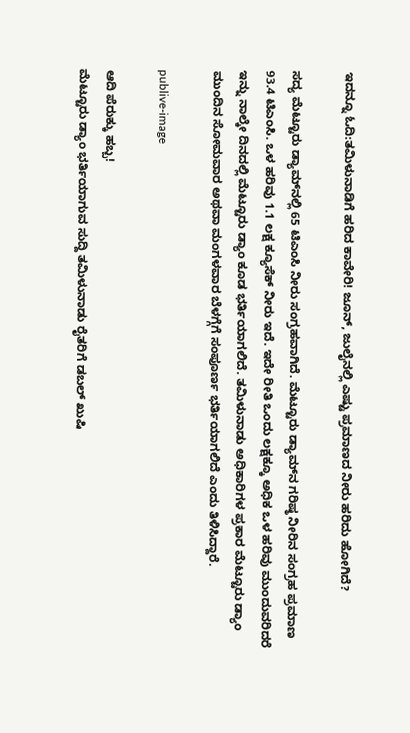ಇದನ್ನೂ ಓದಿ:ತಮಿಳುನಾಡಿಗೆ ಹರಿದ ಕಾವೇರಿ! ಜೂನ್, ಜುಲೈನಲ್ಲಿ ಎಷ್ಟು ಪ್ರಮಾಣದ ನೀರು ಹರಿದು ಹೋಗಿದೆ?

ಸದ್ಯ ಮೆಟ್ಟೂರು ಡ್ಯಾಮ್‌ನಲ್ಲಿ 65 ಟಿಎಂಸಿ ನೀರು ಸಂಗ್ರಹವಾಗಿದೆ. ಮೆಟ್ಟೂರು ಡ್ಯಾಮ್‌ನ ಗರಿಷ್ಠ ನೀರಿನ ಸಂಗ್ರಹ ಪ್ರಮಾಣ 93.4 ಟಿಎಂಸಿ. ಒಳ ಹರಿವು 1.1 ಲಕ್ಷ ಕ್ಯೂಸೆಕ್ ನೀರು ಇದೆ. ಇದೇ ರೀತಿ ಒಂದು ಲಕ್ಷಕ್ಕೂ ಅಧಿಕ ಒಳ ಹರಿವು ಮುಂದುವರಿದರೆ ಇನ್ನು ನಾಲ್ಕೇ ದಿನದಲ್ಲಿ ಮೆಟ್ಟೂರು ಡ್ಯಾಂ ಕೂಡ ಭರ್ತಿಯಾಗಲಿದೆ. ತಮಿಳುನಾಡು ಅಧಿಕಾರಿಗಳ ಪ್ರಕಾರ ಮೆಟ್ಟೂರು ಡ್ಯಾಂ ಮುಂದಿನ ಸೋಮವಾರ ಅಥವಾ ಮಂಗಳವಾರ ಬೆಳಗ್ಗೆಗೆ ಸಂಪೂರ್ಣ ಭರ್ತಿಯಾಗಲಿದೆ ಎಂದು ತಿಳಿಸಿದ್ದಾರೆ.

publive-image

ಆದಿ ಪೆರುಕ್ಕು ಹಬ್ಬ!
ಮೆಟ್ಟೂರು ಡ್ಯಾಂ ಭರ್ತಿಯಾಗುವ ಸುದ್ದಿ ತಮಿಳುನಾಡು ರೈತರಿಗೆ ಡಬಲ್ ಖುಷಿ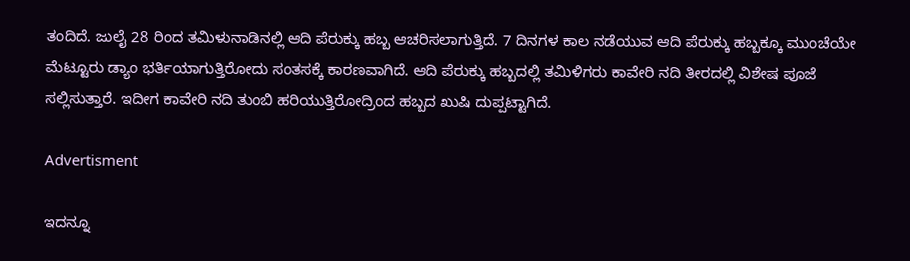ತಂದಿದೆ. ಜುಲೈ 28 ರಿಂದ ತಮಿಳುನಾಡಿನಲ್ಲಿ ಆದಿ ಪೆರುಕ್ಕು ಹಬ್ಬ ಆಚರಿಸಲಾಗುತ್ತಿದೆ. 7 ದಿನಗಳ ಕಾಲ ನಡೆಯುವ ಆದಿ ಪೆರುಕ್ಕು ಹಬ್ಬಕ್ಕೂ ಮುಂಚೆಯೇ ಮೆಟ್ಟೂರು ಡ್ಯಾಂ ಭರ್ತಿಯಾಗುತ್ತಿರೋದು ಸಂತಸಕ್ಕೆ ಕಾರಣವಾಗಿದೆ. ಆದಿ ಪೆರುಕ್ಕು ಹಬ್ಬದಲ್ಲಿ ತಮಿಳಿಗರು ಕಾವೇರಿ ನದಿ ತೀರದಲ್ಲಿ ವಿಶೇಷ ಪೂಜೆ ಸಲ್ಲಿಸುತ್ತಾರೆ. ಇದೀಗ ಕಾವೇರಿ ನದಿ ತುಂಬಿ ಹರಿಯುತ್ತಿರೋದ್ರಿಂದ ಹಬ್ಬದ ಖುಷಿ ದುಪ್ಪಟ್ಟಾಗಿದೆ.

Advertisment

ಇದನ್ನೂ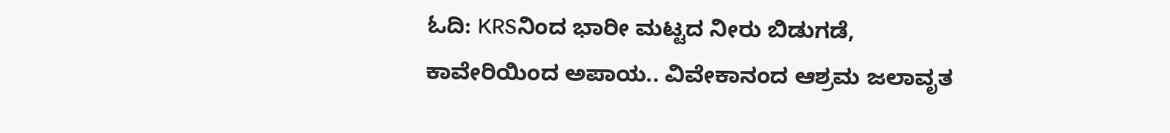ಓದಿ: KRSನಿಂದ ಭಾರೀ ಮಟ್ಟದ ನೀರು ಬಿಡುಗಡೆ, ಕಾವೇರಿಯಿಂದ ಅಪಾಯ.. ವಿವೇಕಾನಂದ ಆಶ್ರಮ ಜಲಾವೃತ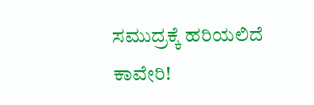ಸಮುದ್ರಕ್ಕೆ ಹರಿಯಲಿದೆ ಕಾವೇರಿ!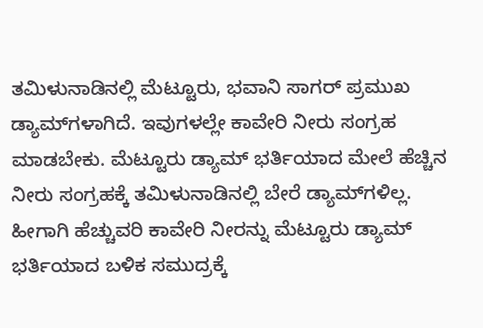ತಮಿಳುನಾಡಿನಲ್ಲಿ ಮೆಟ್ಟೂರು, ಭವಾನಿ ಸಾಗರ್ ಪ್ರಮುಖ ಡ್ಯಾಮ್‌ಗಳಾಗಿದೆ. ಇವುಗಳಲ್ಲೇ ಕಾವೇರಿ ನೀರು ಸಂಗ್ರಹ ಮಾಡಬೇಕು. ಮೆಟ್ಟೂರು ಡ್ಯಾಮ್ ಭರ್ತಿಯಾದ ಮೇಲೆ ಹೆಚ್ಚಿನ ನೀರು ಸಂಗ್ರಹಕ್ಕೆ ತಮಿಳುನಾಡಿನಲ್ಲಿ ಬೇರೆ ಡ್ಯಾಮ್‌ಗಳಿಲ್ಲ. ಹೀಗಾಗಿ ಹೆಚ್ಚುವರಿ ಕಾವೇರಿ ನೀರನ್ನು ಮೆಟ್ಟೂರು ಡ್ಯಾಮ್ ಭರ್ತಿಯಾದ ಬಳಿಕ ಸಮುದ್ರಕ್ಕೆ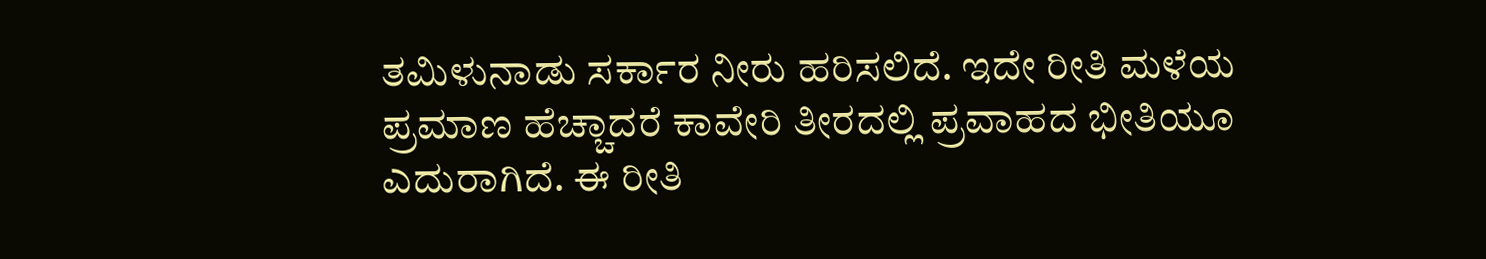ತಮಿಳುನಾಡು ಸರ್ಕಾರ ನೀರು ಹರಿಸಲಿದೆ. ಇದೇ ರೀತಿ ಮಳೆಯ ಪ್ರಮಾಣ ಹೆಚ್ಚಾದರೆ ಕಾವೇರಿ ತೀರದಲ್ಲಿ ಪ್ರವಾಹದ ಭೀತಿಯೂ ಎದುರಾಗಿದೆ. ಈ ರೀತಿ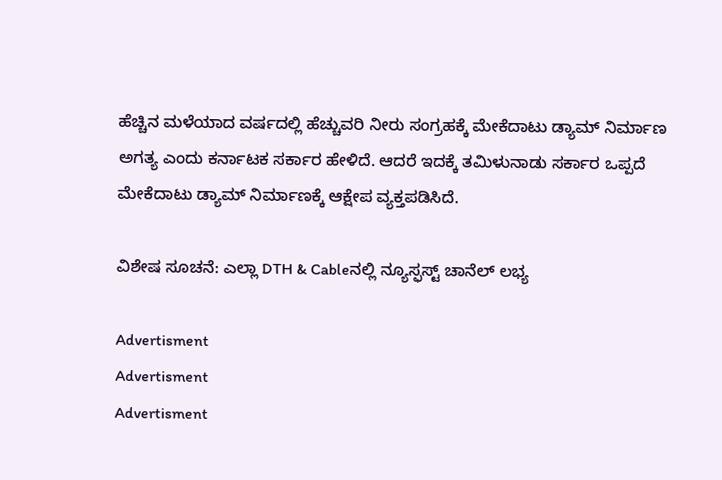ಹೆಚ್ಚಿನ ಮಳೆಯಾದ ವರ್ಷದಲ್ಲಿ ಹೆಚ್ಚುವರಿ ನೀರು ಸಂಗ್ರಹಕ್ಕೆ ಮೇಕೆದಾಟು ಡ್ಯಾಮ್ ನಿರ್ಮಾಣ ಅಗತ್ಯ ಎಂದು ಕರ್ನಾಟಕ ಸರ್ಕಾರ ಹೇಳಿದೆ. ಆದರೆ ಇದಕ್ಕೆ ತಮಿಳುನಾಡು ಸರ್ಕಾರ ಒಪ್ಪದೆ ಮೇಕೆದಾಟು ಡ್ಯಾಮ್ ನಿರ್ಮಾಣಕ್ಕೆ ಆಕ್ಷೇಪ ವ್ಯಕ್ತಪಡಿಸಿದೆ.

ವಿಶೇಷ ಸೂಚನೆ: ಎಲ್ಲಾ DTH & Cableನಲ್ಲಿ ನ್ಯೂಸ್ಫಸ್ಟ್ ಚಾನೆಲ್ ಲಭ್ಯ

Advertisment
Advertisment
Advertisment